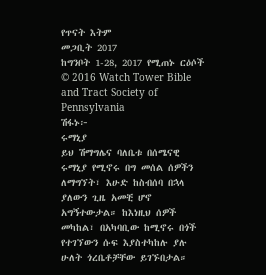የጥናት እትም
መጋቢት 2017
ከግንቦት 1-28, 2017 የሚጠኑ ርዕሶች
© 2016 Watch Tower Bible and Tract Society of Pennsylvania
ሽፋኑ፦
ሩማኒያ
ይህ ሽማግሌና ባለቤቱ በሰሜናዊ ሩማኒያ የሚኖሩ በግ መሰል ሰዎችን ለማግኘት፣ እሁድ ከስብሰባ በኋላ ያለውን ጊዜ አመቺ ሆኖ አግኝተውታል። ከእነዚህ ሰዎች መካከል፣ በአካባቢው ከሚኖሩ በጎች የተገኘውን ሱፍ እያስተካከሉ ያሉ ሁለት ጎረቤቶቻቸው ይገኙበታል።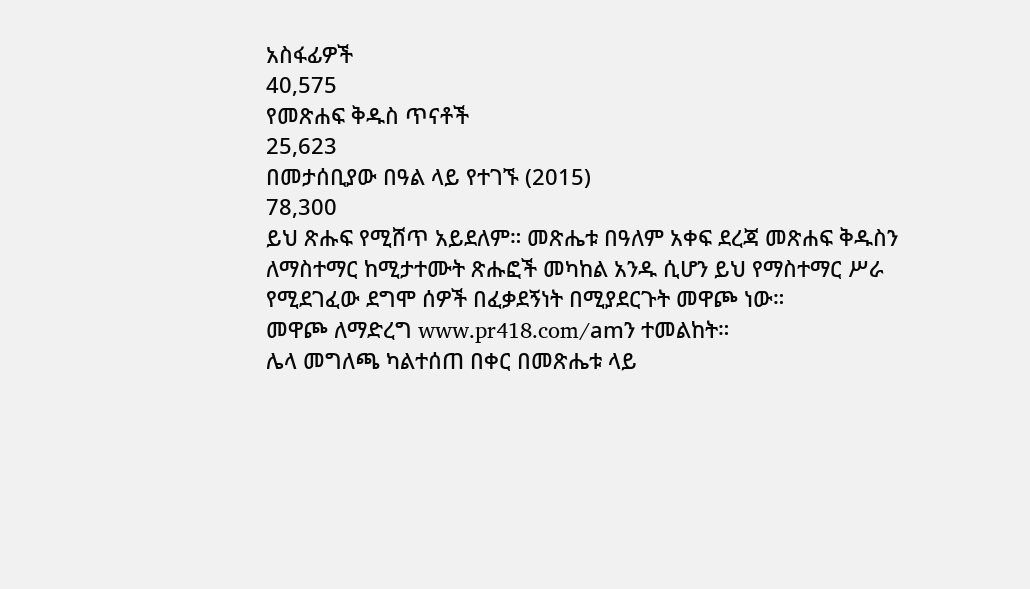አስፋፊዎች
40,575
የመጽሐፍ ቅዱስ ጥናቶች
25,623
በመታሰቢያው በዓል ላይ የተገኙ (2015)
78,300
ይህ ጽሑፍ የሚሸጥ አይደለም። መጽሔቱ በዓለም አቀፍ ደረጃ መጽሐፍ ቅዱስን ለማስተማር ከሚታተሙት ጽሑፎች መካከል አንዱ ሲሆን ይህ የማስተማር ሥራ የሚደገፈው ደግሞ ሰዎች በፈቃደኝነት በሚያደርጉት መዋጮ ነው።
መዋጮ ለማድረግ www.pr418.com/amን ተመልከት።
ሌላ መግለጫ ካልተሰጠ በቀር በመጽሔቱ ላይ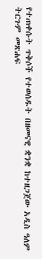የተጠቀሱት ጥቅሶች የተወሰዱት በዘመናዊ ቋንቋ ከተዘጋጀው አዲስ ዓለም ትርጉም መጽሐፍ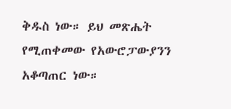ቅዱስ ነው። ይህ መጽሔት የሚጠቀመው የአውሮፓውያንን አቆጣጠር ነው።